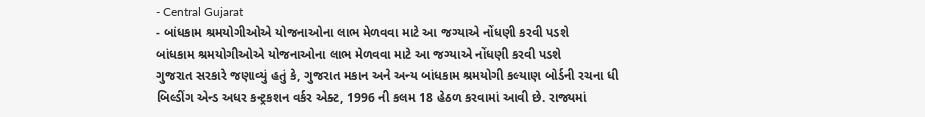- Central Gujarat
- બાંધકામ શ્રમયોગીઓએ યોજનાઓના લાભ મેળવવા માટે આ જગ્યાએ નોંધણી કરવી પડશે
બાંધકામ શ્રમયોગીઓએ યોજનાઓના લાભ મેળવવા માટે આ જગ્યાએ નોંધણી કરવી પડશે
ગુજરાત સરકારે જણાવ્યું હતું કે, ગુજરાત મકાન અને અન્ય બાંધકામ શ્રમયોગી કલ્યાણ બોર્ડની રચના ધી બિલ્ડીંગ એન્ડ અધર કન્ટ્રકશન વર્કર એક્ટ, 1996 ની કલમ 18 હેઠળ કરવામાં આવી છે. રાજ્યમાં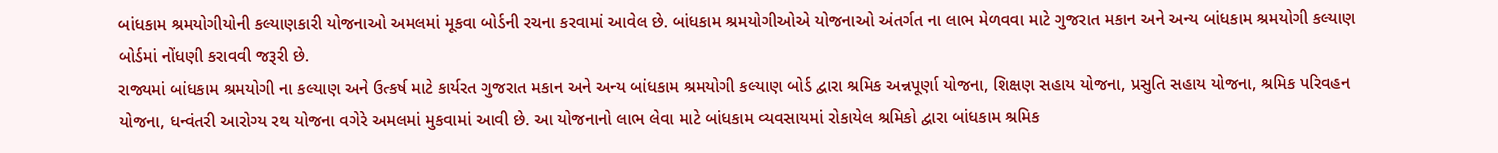બાંધકામ શ્રમયોગીયોની કલ્યાણકારી યોજનાઓ અમલમાં મૂકવા બોર્ડની રચના કરવામાં આવેલ છે. બાંધકામ શ્રમયોગીઓએ યોજનાઓ અંતર્ગત ના લાભ મેળવવા માટે ગુજરાત મકાન અને અન્ય બાંધકામ શ્રમયોગી કલ્યાણ બોર્ડમાં નોંધણી કરાવવી જરૂરી છે.
રાજ્યમાં બાંધકામ શ્રમયોગી ના કલ્યાણ અને ઉત્કર્ષ માટે કાર્યરત ગુજરાત મકાન અને અન્ય બાંધકામ શ્રમયોગી કલ્યાણ બોર્ડ દ્વારા શ્રમિક અન્નપૂર્ણા યોજના, શિક્ષણ સહાય યોજના, પ્રસુતિ સહાય યોજના, શ્રમિક પરિવહન યોજના, ધન્વંતરી આરોગ્ય રથ યોજના વગેરે અમલમાં મુકવામાં આવી છે. આ યોજનાનો લાભ લેવા માટે બાંધકામ વ્યવસાયમાં રોકાયેલ શ્રમિકો દ્વારા બાંધકામ શ્રમિક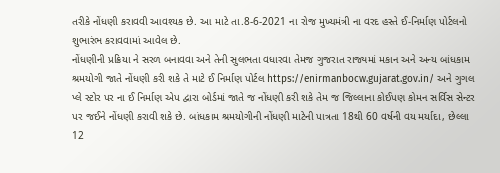તરીકે નોંધણી કરાવવી આવશ્યક છે. આ માટે તા.8-6-2021 ના રોજ મુખ્યમંત્રી ના વરદ હસ્તે ઈ-નિર્માણ પોર્ટલનો શુભારંભ કરાવવામાં આવેલ છે.
નોંધણીની પ્રક્રિયા ને સરળ બનાવવા અને તેની સુલભતા વધારવા તેમજ ગુજરાત રાજ્યમાં મકાન અને અન્ય બાંધકામ શ્રમયોગી જાતે નોંધણી કરી શકે તે માટે ઈ નિર્માણ પોર્ટલ https://enirmanbocw.gujarat.gov.in/ અને ગુગલ પ્લે સ્ટોર પર ના ઈ નિર્માણ એપ દ્વારા બોર્ડમાં જાતે જ નોંધણી કરી શકે તેમ જ જિલ્લાના કોઈપણ કોમન સર્વિસ સેન્ટર પર જઈને નોંધણી કરાવી શકે છે. બાંધકામ શ્રમયોગીની નોંધણી માટેની પાત્રતા 18થી 60 વર્ષની વય મર્યાદા, છેલ્લા 12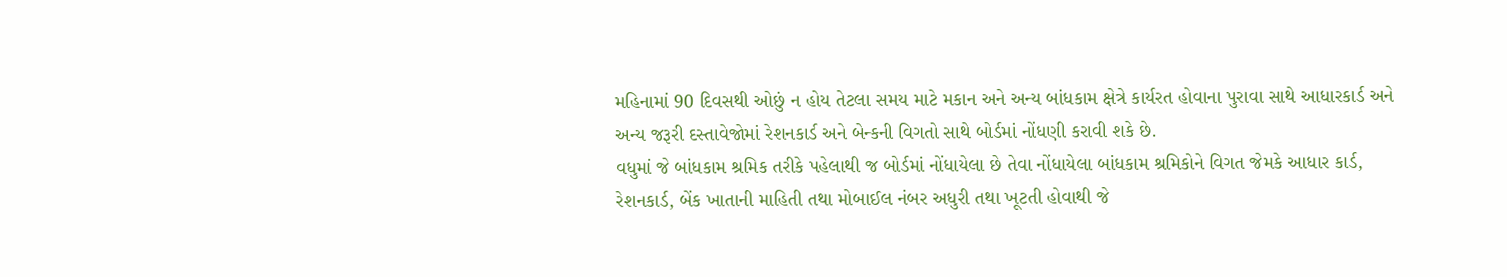મહિનામાં 90 દિવસથી ઓછું ન હોય તેટલા સમય માટે મકાન અને અન્ય બાંધકામ ક્ષેત્રે કાર્યરત હોવાના પુરાવા સાથે આધારકાર્ડ અને અન્ય જરૂરી દસ્તાવેજોમાં રેશનકાર્ડ અને બેન્કની વિગતો સાથે બોર્ડમાં નોંધણી કરાવી શકે છે.
વધુમાં જે બાંધકામ શ્રમિક તરીકે પહેલાથી જ બોર્ડમાં નોંધાયેલા છે તેવા નોંધાયેલા બાંધકામ શ્રમિકોને વિગત જેમકે આધાર કાર્ડ, રેશનકાર્ડ, બેંક ખાતાની માહિતી તથા મોબાઈલ નંબર અધુરી તથા ખૂટતી હોવાથી જે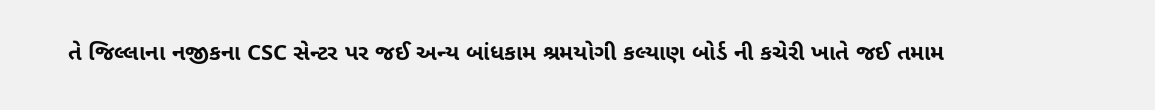તે જિલ્લાના નજીકના CSC સેન્ટર પર જઈ અન્ય બાંધકામ શ્રમયોગી કલ્યાણ બોર્ડ ની કચેરી ખાતે જઈ તમામ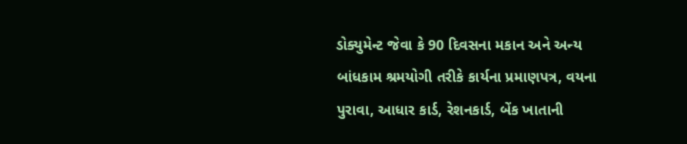ડોક્યુમેન્ટ જેવા કે 90 દિવસના મકાન અને અન્ય બાંધકામ શ્રમયોગી તરીકે કાર્યના પ્રમાણપત્ર, વયના પુરાવા, આધાર કાર્ડ, રેશનકાર્ડ, બેંક ખાતાની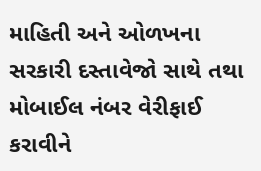માહિતી અને ઓળખના સરકારી દસ્તાવેજો સાથે તથા મોબાઈલ નંબર વેરીફાઈ કરાવીને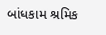બાંધકામ શ્રમિક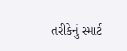તરીકેનું સ્માર્ટ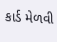કાર્ડ મેળવી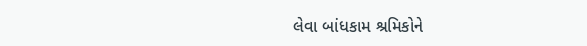લેવા બાંધકામ શ્રમિકોને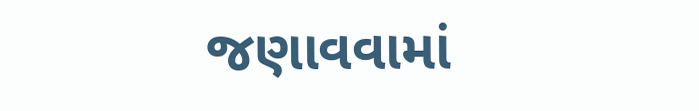જણાવવામાં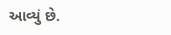આવ્યું છે.